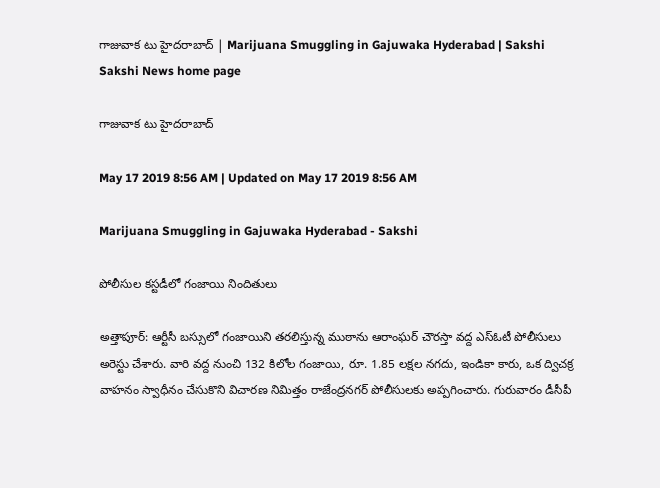గాజువాక టు హైదరాబాద్‌ | Marijuana Smuggling in Gajuwaka Hyderabad | Sakshi
Sakshi News home page

గాజువాక టు హైదరాబాద్‌

May 17 2019 8:56 AM | Updated on May 17 2019 8:56 AM

Marijuana Smuggling in Gajuwaka Hyderabad - Sakshi

పోలీసుల కస్టడీలో గంజాయి నిందితులు

అత్తాపూర్‌: ఆర్టీసీ బస్సులో గంజాయిని తరలిస్తున్న ముఠాను ఆరాంఘర్‌ చౌరస్తా వద్ద ఎస్‌ఓటీ పోలీసులు అరెస్టు చేశారు. వారి వద్ద నుంచి 132 కిలోల గంజాయి, రూ. 1.85 లక్షల నగదు, ఇండికా కారు, ఒక ద్విచక్ర వాహనం స్వాధీనం చేసుకొని విచారణ నిమిత్తం రాజేంద్రనగర్‌ పోలీసులకు అప్పగించారు. గురువారం డీసీపీ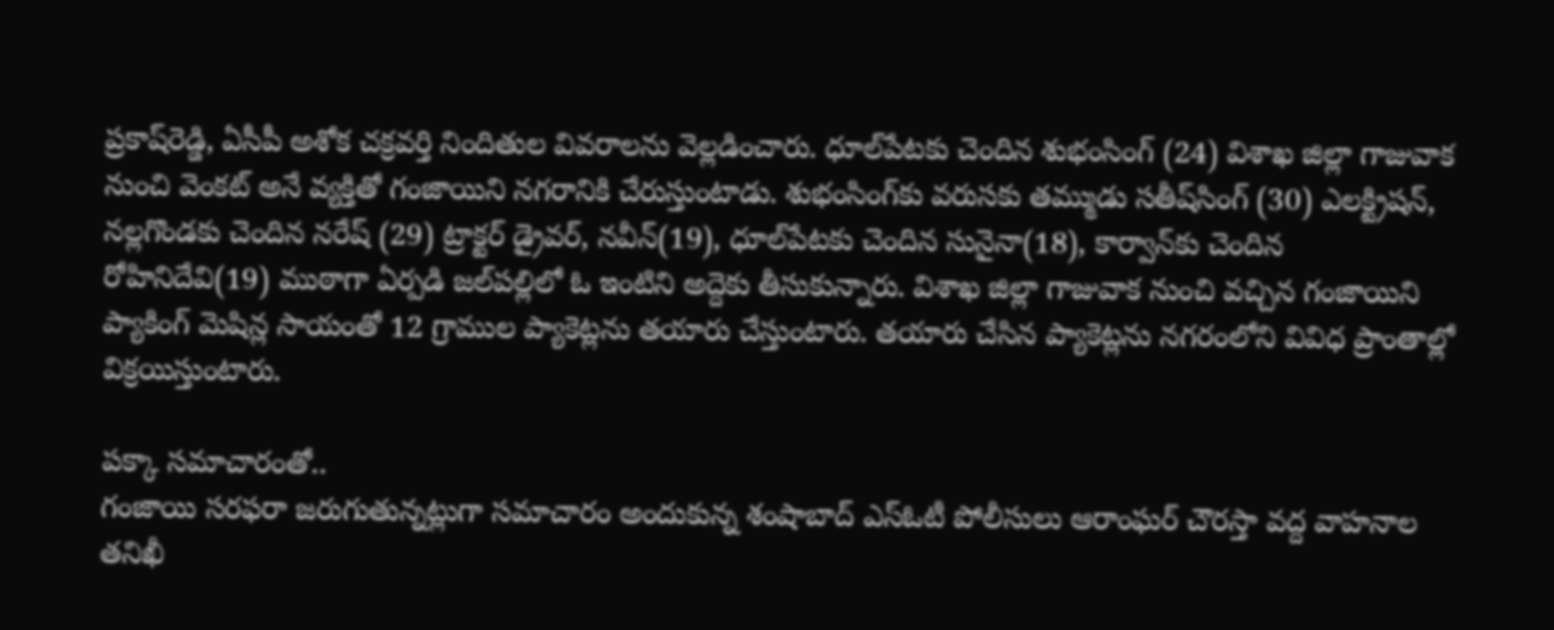ప్రకాష్‌రెడ్డి, ఏసీపీ అశోక చక్రవర్తి నిందితుల వివరాలను వెల్లడించారు. ధూల్‌పేటకు చెందిన శుభంసింగ్‌ (24) విశాఖ జిల్లా గాజువాక నుంచి వెంకట్‌ అనే వ్యక్తితో గంజాయిని నగరానికి చేరుస్తుంటాడు. శుభంసింగ్‌కు వరుసకు తమ్ముడు సతీష్‌సింగ్‌ (30) ఎలక్ట్రిషన్, నల్లగొండకు చెందిన నరేష్‌ (29) ట్రాక్టర్‌ డ్రైవర్, నవీన్‌(19), ధూల్‌పేటకు చెందిన సునైనా(18), కార్వాన్‌కు చెందిన రోహినిదేవి(19) ముఠాగా ఏర్పడి జల్‌పల్లిలో ఓ ఇంటిని అద్దెకు తీసుకున్నారు. విశాఖ జిల్లా గాజువాక నుంచి వచ్చిన గంజాయిని ప్యాకింగ్‌ మెషిన్ల సాయంతో 12 గ్రాముల ప్యాకెట్లను తయారు చేస్తుంటారు. తయారు చేసిన ప్యాకెట్లను నగరంలోని వివిధ ప్రాంతాల్లో విక్రయిస్తుంటారు.

పక్కా సమాచారంతో..
గంజాయి సరఫరా జరుగుతున్నట్లుగా సమాచారం అందుకున్న శంషాబాద్‌ ఎస్‌ఓటీ పోలీసులు ఆరాంఘర్‌ చౌరస్తా వద్ద వాహనాల తనిఖీ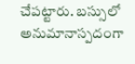చేపట్టారు. బస్సులో అనుమానాస్పదంగా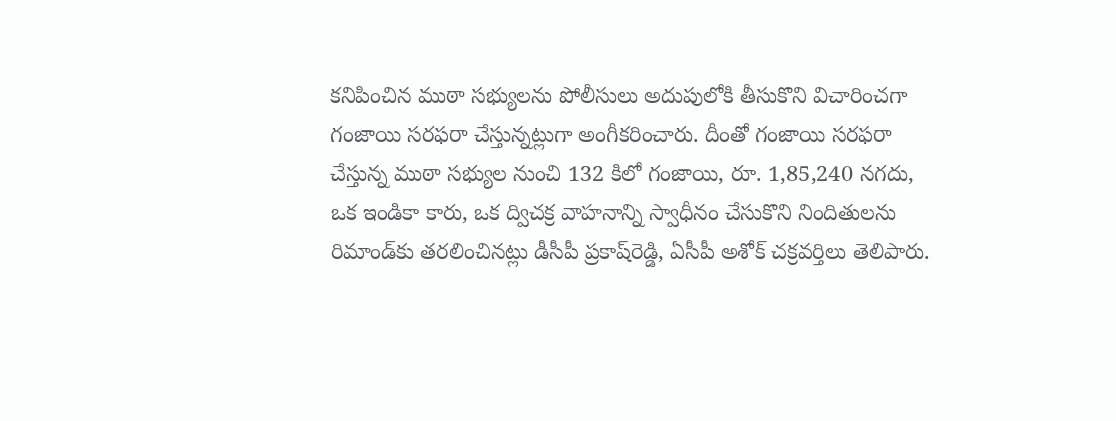కనిపించిన ముఠా సభ్యులను పోలీసులు అదుపులోకి తీసుకొని విచారించగా గంజాయి సరఫరా చేస్తున్నట్లుగా అంగీకరించారు. దీంతో గంజాయి సరఫరా చేస్తున్న ముఠా సభ్యుల నుంచి 132 కిలో గంజాయి, రూ. 1,85,240 నగదు, ఒక ఇండికా కారు, ఒక ద్విచక్ర వాహనాన్ని స్వాధీనం చేసుకొని నిందితులను రిమాండ్‌కు తరలించినట్లు డీసీపీ ప్రకాష్‌రెడ్డి, ఏసీపీ అశోక్‌ చక్రవర్తిలు తెలిపారు.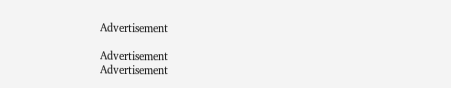Advertisement

Advertisement
Advertisement